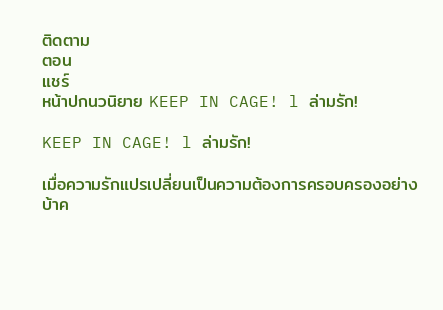ติดตาม
ตอน
แชร์
หน้าปกนวนิยาย KEEP IN CAGE! l ล่ามรัก!

KEEP IN CAGE! l ล่ามรัก!

เมื่อความรักแปรเปลี่ยนเป็นความต้องการครอบครองอย่างบ้าค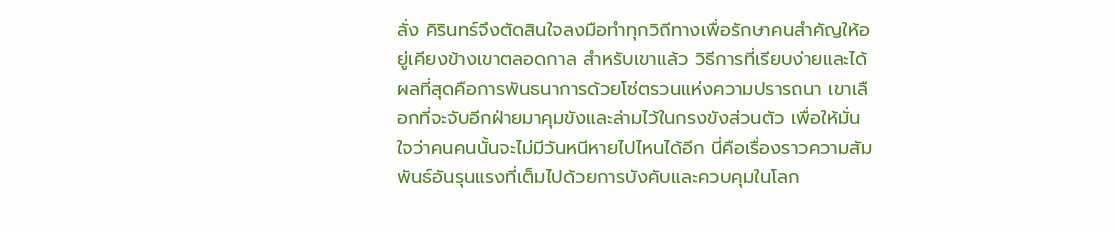ลั่ง คิรินทร์จึงตัดสินใจลงมือทำทุกวิถีทางเพื่อรักษาคนสำคัญให้อยู่เคียงข้างเขาตลอดกาล สำหรับเขาแล้ว วิธีการที่เรียบง่ายและได้ผลที่สุดคือการพันธนาการด้วยโซ่ตรวนแห่งความปรารถนา เขาเลือกที่จะจับอีกฝ่ายมาคุมขังและล่ามไว้ในกรงขังส่วนตัว เพื่อให้มั่นใจว่าคนคนนั้นจะไม่มีวันหนีหายไปไหนได้อีก นี่คือเรื่องราวความสัมพันธ์อันรุนแรงที่เต็มไปด้วยการบังคับและควบคุมในโลก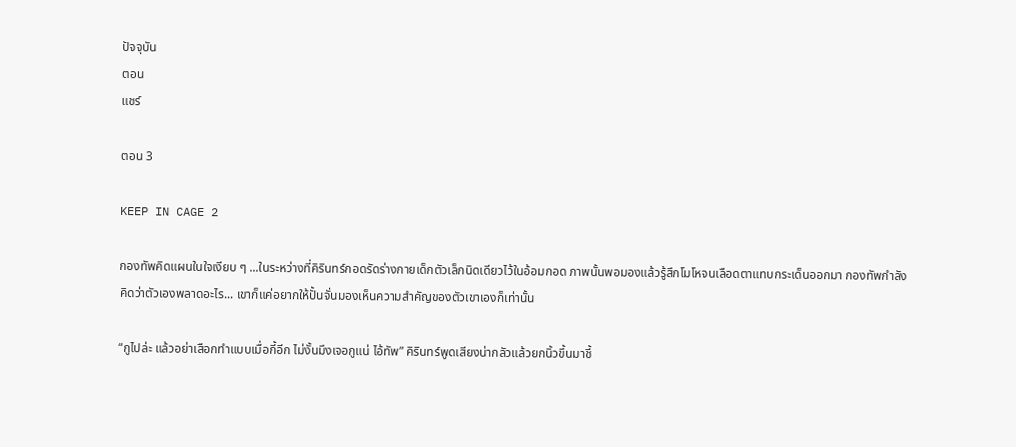ปัจจุบัน
ตอน
แชร์

ตอน 3

KEEP IN CAGE 2

กองทัพคิดแผนในใจเงียบ ๆ ...ในระหว่างที่คิรินทร์กอดรัดร่างกายเด็กตัวเล็กนิดเดียวไว้ในอ้อมกอด ภาพนั้นพอมองแล้วรู้สึกโมโหจนเลือดตาแทบกระเด็นออกมา กองทัพกำลังคิดว่าตัวเองพลาดอะไร... เขาก็แค่อยากให้ปั้นจั่นมองเห็นความสำคัญของตัวเขาเองก็เท่านั้น

“กูไปล่ะ แล้วอย่าเสือกทำแบบเมื่อกี้อีก ไม่งั้นมึงเจอกูแน่ ไอ้ทัพ” คิรินทร์พูดเสียงน่ากลัวแล้วยกนิ้วขึ้นมาชี้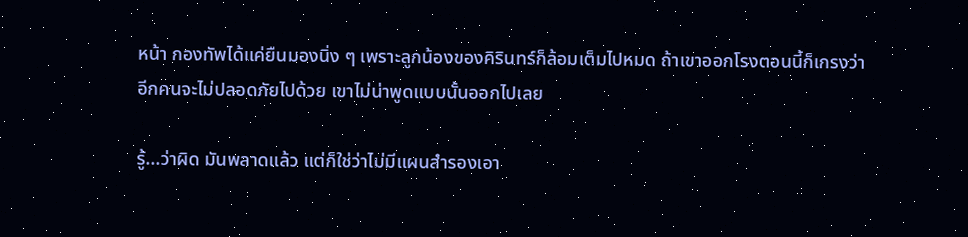หน้า กองทัพได้แค่ยืนมองนิ่ง ๆ เพราะลูกน้องของคิรินทร์ก็ล้อมเต็มไปหมด ถ้าเขาออกโรงตอนนี้ก็เกรงว่าอีกคนจะไม่ปลอดภัยไปด้วย เขาไม่น่าพูดแบบนั้นออกไปเลย

รู้...ว่าผิด มันพลาดแล้ว แต่ก็ใช่ว่าไม่มีแผนสำรองเอา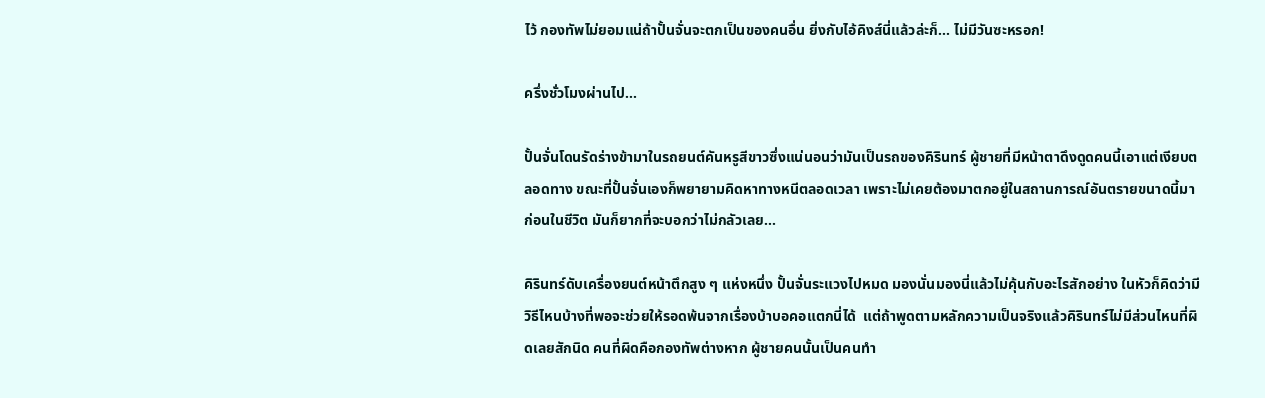ไว้ กองทัพไม่ยอมแน่ถ้าปั้นจั่นจะตกเป็นของคนอื่น ยิ่งกับไอ้คิงส์นี่แล้วล่ะก็... ไม่มีวันซะหรอก!

ครึ่งชั่วโมงผ่านไป...

ปั้นจั่นโดนรัดร่างข้ามาในรถยนต์คันหรูสีขาวซึ่งแน่นอนว่ามันเป็นรถของคิรินทร์ ผู้ชายที่มีหน้าตาดึงดูดคนนี้เอาแต่เงียบตลอดทาง ขณะที่ปั้นจั่นเองก็พยายามคิดหาทางหนีตลอดเวลา เพราะไม่เคยต้องมาตกอยู่ในสถานการณ์อันตรายขนาดนี้มาก่อนในชีวิต มันก็ยากที่จะบอกว่าไม่กลัวเลย...

คิรินทร์ดับเครื่องยนต์หน้าตึกสูง ๆ แห่งหนึ่ง ปั้นจั่นระแวงไปหมด มองนั่นมองนี่แล้วไม่คุ้นกับอะไรสักอย่าง ในหัวก็คิดว่ามีวิธีไหนบ้างที่พอจะช่วยให้รอดพ้นจากเรื่องบ้าบอคอแตกนี่ได้  แต่ถ้าพูดตามหลักความเป็นจริงแล้วคิรินทร์ไม่มีส่วนไหนที่ผิดเลยสักนิด คนที่ผิดคือกองทัพต่างหาก ผู้ชายคนนั้นเป็นคนทำ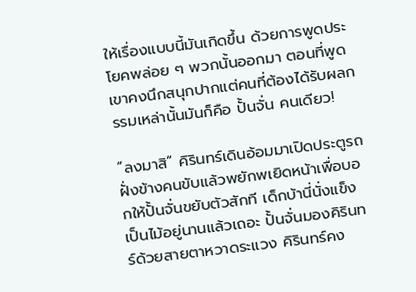ให้เรื่องแบบนี้มันเกิดขึ้น ด้วยการพูดประโยคพล่อย ๆ พวกนั้นออกมา ตอนที่พูดเขาคงนึกสนุกปากแต่คนที่ต้องได้รับผลกรรมเหล่านั้นมันก็คือ ปั้นจั่น คนเดียว!

“ลงมาสิ” คิรินทร์เดินอ้อมมาเปิดประตูรถฝั่งข้างคนขับแล้วพยักพเยิดหน้าเพื่อบอกให้ปั้นจั่นขยับตัวสักที เด็กบ้านี่นั่งแข็งเป็นไม้อยู่นานแล้วเถอะ ปั้นจั่นมองคิรินทร์ด้วยสายตาหวาดระแวง คิรินทร์คง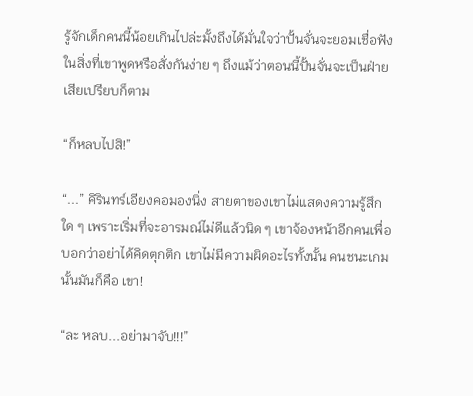รู้จักเด็กคนนี้น้อยเกินไปล่ะมั้งถึงได้มั่นใจว่าปั้นจั่นจะยอมเชื่อฟังในสิ่งที่เขาพูดหรือสั่งกันง่าย ๆ ถึงแม้ว่าตอนนี้ปั้นจั่นจะเป็นฝ่ายเสียเปรียบก็ตาม

“ก็หลบไปสิ!”

“...” คิรินทร์เอียงคอมองนิ่ง สายตาของเขาไม่แสดงความรู้สึกใด ๆ เพราะเริ่มที่จะอารมณ์ไม่ดีแล้วนิด ๆ เขาจ้องหน้าอีกคนเพื่อบอกว่าอย่าได้คิดตุกติก เขาไม่มีความผิดอะไรทั้งนั้น คนชนะเกมนั้นมันก็คือ เขา!

“ละ หลบ...อย่ามาจับ!!!”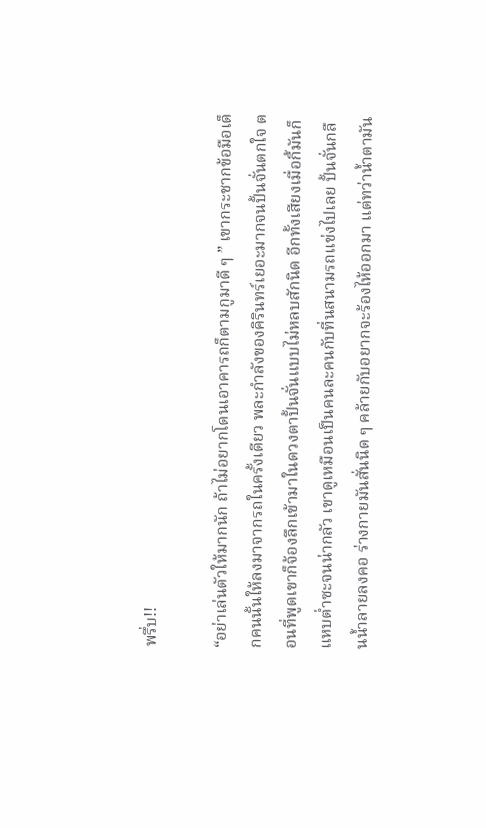พรึ่บ!!

“อย่าเล่นตัวให้มากนัก ถ้าไม่อยากโดนเอาคารถก็ตามกูมาดี ๆ ” เขากระชากข้อมือเด็กคนนั้นให้ลงมาจากรถในครั้งเดียว พละกำลังของคิรินทร์เยอะมากจนปั้นจั่นตกใจ ตอนที่พูดเขาก็จ้องลึกเข้ามาในดวงตาปั้นจั่นแบบไม่หลบสักนิด อีกทั้งเสียงเมื่อกี้มันก็แหบต่ำซะจนน่ากลัว เขาดูเหมือนเป็นคนละคนกับที่นสนามรถแข่งไปเลย ปั้นจั่นกลืนน้ำลายลงคอ ร่างกายมันสั่นนิด ๆ คล้ายกับอยากจะร้องไห้ออกมา แต่ทว่าน้ำตามัน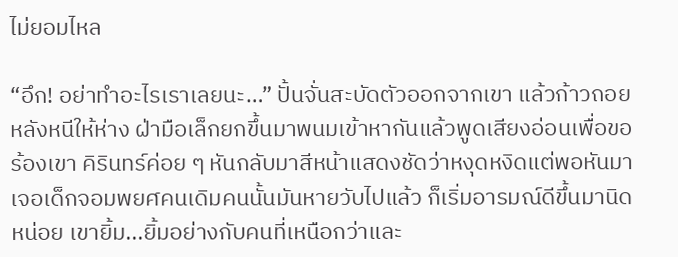ไม่ยอมไหล

“อึก! อย่าทำอะไรเราเลยนะ…” ปั้นจั่นสะบัดตัวออกจากเขา แล้วก้าวถอยหลังหนีให้ห่าง ฝ่ามือเล็กยกขึ้นมาพนมเข้าหากันแล้วพูดเสียงอ่อนเพื่อขอร้องเขา คิรินทร์ค่อย ๆ หันกลับมาสีหน้าแสดงชัดว่าหงุดหงิดแต่พอหันมาเจอเด็กจอมพยศคนเดิมคนนั้นมันหายวับไปแล้ว ก็เริ่มอารมณ์ดีขึ้นมานิดหน่อย เขายิ้ม...ยิ้มอย่างกับคนที่เหนือกว่าและ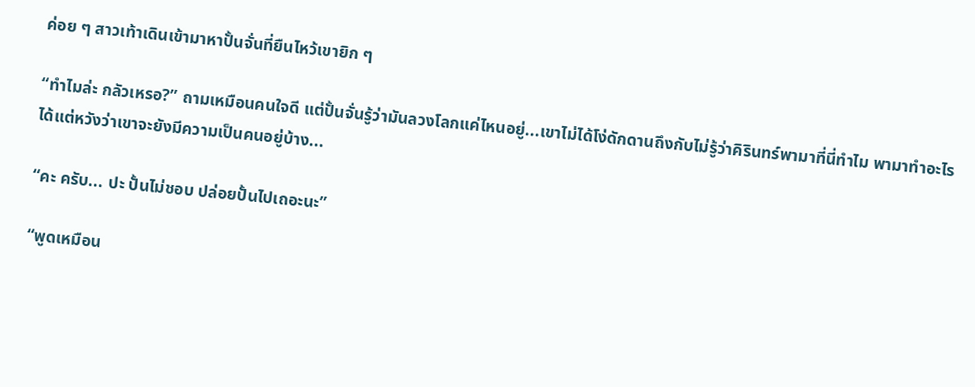ค่อย ๆ สาวเท้าเดินเข้ามาหาปั้นจั่นที่ยืนไหว้เขายิก ๆ

“ทำไมล่ะ กลัวเหรอ?” ถามเหมือนคนใจดี แต่ปั้นจั่นรู้ว่ามันลวงโลกแค่ไหนอยู่...เขาไม่ได้โง่ดักดานถึงกับไม่รู้ว่าคิรินทร์พามาที่นี่ทำไม พามาทำอะไร ได้แต่หวังว่าเขาจะยังมีความเป็นคนอยู่บ้าง...

“คะ ครับ... ปะ ปั้นไม่ชอบ ปล่อยปั้นไปเถอะนะ”

“พูดเหมือน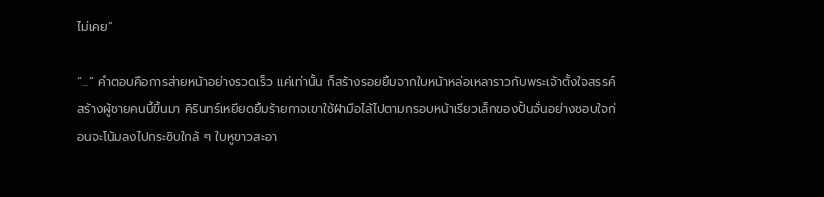ไม่เคย”

“...” คำตอบคือการส่ายหน้าอย่างรวดเร็ว แค่เท่านั้น ก็สร้างรอยยิ้มจากใบหน้าหล่อเหลาราวกับพระเจ้าตั้งใจสรรค์สร้างผู้ชายคนนี้ขึ้นมา คิรินทร์เหยียดยิ้มร้ายกาจเขาใช้ฝ่ามือไล้ไปตามกรอบหน้าเรียวเล็กของปั้นจั่นอย่างชอบใจก่อนจะโน้มลงไปกระซิบใกล้ ๆ ใบหูขาวสะอา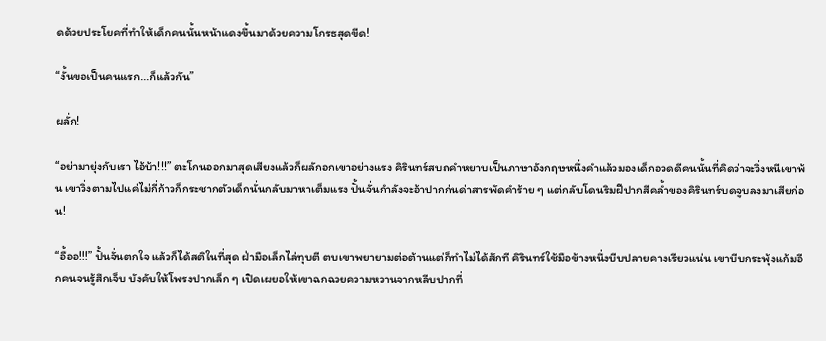ดด้วยประโยคที่ทำให้เด็กคนนั้นหน้าแดงขึ้นมาด้วยความโกรธสุดขีด!

“งั้นขอเป็นคนแรก...ก็แล้วกัน”

ผลั่ก!

“อย่ามายุ่งกับเรา ไอ้บ้า!!!” ตะโกนออกมาสุดเสียงแล้วก็ผลักอกเขาอย่างแรง คิรินทร์สบถคำหยาบเป็นภาษาอังกฤษหนึ่งคำแล้วมองเด็กอวดดีคนนั้นที่คิดว่าจะวิ่งหนีเขาพ้น เขาวิ่งตามไปแค่ไม่กี่ก้าวก็กระชากตัวเด็กนั่นกลับมาหาเต็มแรง ปั้นจั่นกำลังจะอ้าปากก่นด่าสารพัดคำร้าย ๆ แต่กลับโดนริมฝีปากสีคล้ำของคิรินทร์บดจูบลงมาเสียก่อน!

“อื้ออ!!!” ปั้นจั่นตกใจ แล้วก็ได้สติในที่สุด ฝ่ามือเล็กไล่ทุบตี ตบเขาพยายามต่อต้านแต่ก็ทำไม่ได้สักที คิรินทร์ใช้มือข้างหนึ่งบีบปลายคางเรียวแน่น เขาบีบกระพุ้งแก้มอีกคนจนรู้สึกเจ็บ บังคับให้โพรงปากเล็ก ๆ เปิดเผยอให้เขาฉกฉวยความหวานจากหลีบปากที่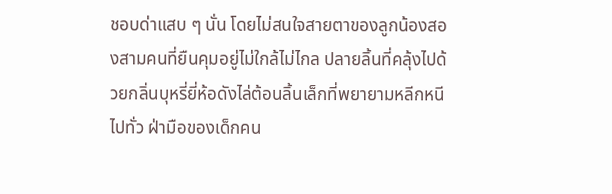ชอบด่าแสบ ๆ นั่น โดยไม่สนใจสายตาของลูกน้องสองสามคนที่ยืนคุมอยู่ไม่ใกล้ไม่ไกล ปลายลิ้นที่คลุ้งไปด้วยกลิ่นบุหรี่ยี่ห้อดังไล่ต้อนลิ้นเล็กที่พยายามหลีกหนีไปทั่ว ฝ่ามือของเด็กคน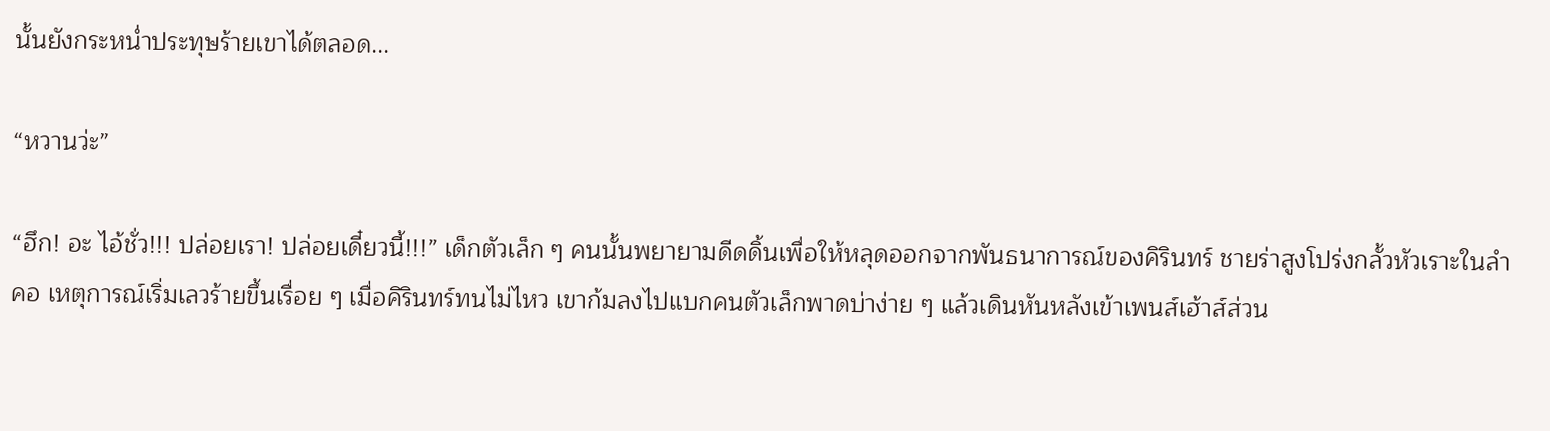นั้นยังกระหน่ำประทุษร้ายเขาได้ตลอด...

“หวานว่ะ”

“ฮึก! อะ ไอ้ชั่ว!!! ปล่อยเรา! ปล่อยเดี๋ยวนี้!!!” เด็กตัวเล็ก ๆ คนนั้นพยายามดีดดิ้นเพื่อให้หลุดออกจากพันธนาการณ์ของคิรินทร์ ชายร่าสูงโปร่งกลั้วหัวเราะในลำคอ เหตุการณ์เริ่มเลวร้ายขึ้นเรื่อย ๆ เมื่อคิรินทร์ทนไม่ไหว เขาก้มลงไปแบกคนตัวเล็กพาดบ่าง่าย ๆ แล้วเดินหันหลังเข้าเพนส์เฮ้าส์ส่วน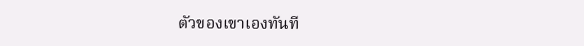ตัวของเขาเองทันที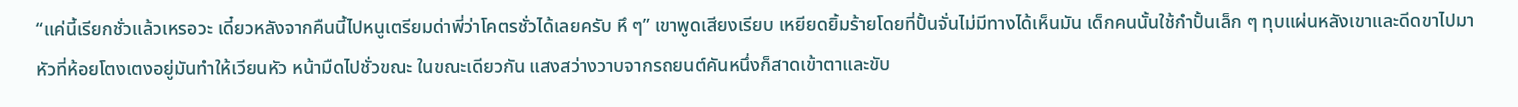“แค่นี้เรียกชั่วแล้วเหรอวะ เดี๋ยวหลังจากคืนนี้ไปหนูเตรียมด่าพี่ว่าโคตรชั่วได้เลยครับ หึ ๆ” เขาพูดเสียงเรียบ เหยียดยิ้มร้ายโดยที่ปั้นจั่นไม่มีทางได้เห็นมัน เด็กคนนั้นใช้กำปั้นเล็ก ๆ ทุบแผ่นหลังเขาและดีดขาไปมา หัวที่ห้อยโตงเตงอยู่มันทำให้เวียนหัว หน้ามืดไปชั่วขณะ ในขณะเดียวกัน แสงสว่างวาบจากรถยนต์คันหนึ่งก็สาดเข้าตาและขับ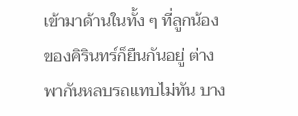เข้ามาด้านในทั้ง ๆ ที่ลูกน้องของคิรินทร์ก็ยืนกันอยู่ ต่างพากันหลบรถแทบไม่ทัน บาง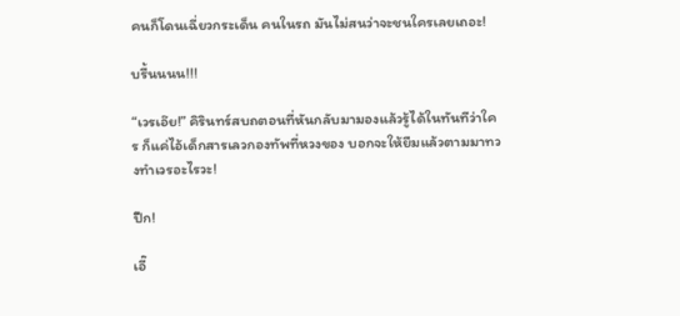คนก็โดนเฉี่ยวกระเด็น คนในรถ มันไม่สนว่าจะชนใครเลยเถอะ!

บรื้นนนน!!!

“เวรเอ๊ย!” คิรินทร์สบถตอนที่หันกลับมามองแล้วรู้ได้ในทันทีว่าใคร ก็แค่ไอ้เด็กสารเลวกองทัพที่หวงของ บอกจะให้ยืมแล้วตามมาทวงทำเวรอะไรวะ!

ปึก!

เอี๊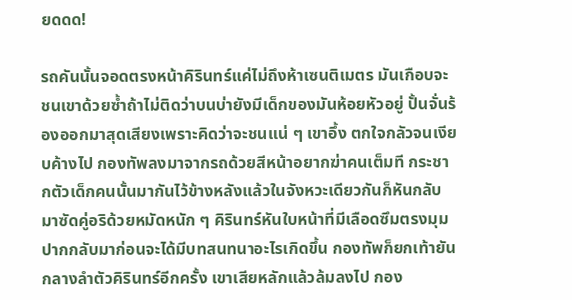ยดดด!

รถคันนั้นจอดตรงหน้าคิรินทร์แค่ไม่ถึงห้าเซนติเมตร มันเกือบจะชนเขาด้วยซ้ำถ้าไม่ติดว่าบนบ่ายังมีเด็กของมันห้อยหัวอยู่ ปั้นจั่นร้องออกมาสุดเสียงเพราะคิดว่าจะชนแน่ ๆ เขาอึ้ง ตกใจกลัวจนเงียบค้างไป กองทัพลงมาจากรถด้วยสีหน้าอยากฆ่าคนเต็มที กระชากตัวเด็กคนนั้นมากันไว้ข้างหลังแล้วในจังหวะเดียวกันก็หันกลับมาซัดคู่อริด้วยหมัดหนัก ๆ คิรินทร์หันใบหน้าที่มีเลือดซึมตรงมุมปากกลับมาก่อนจะได้มีบทสนทนาอะไรเกิดขึ้น กองทัพก็ยกเท้ายันกลางลำตัวคิรินทร์อีกครั้ง เขาเสียหลักแล้วล้มลงไป กอง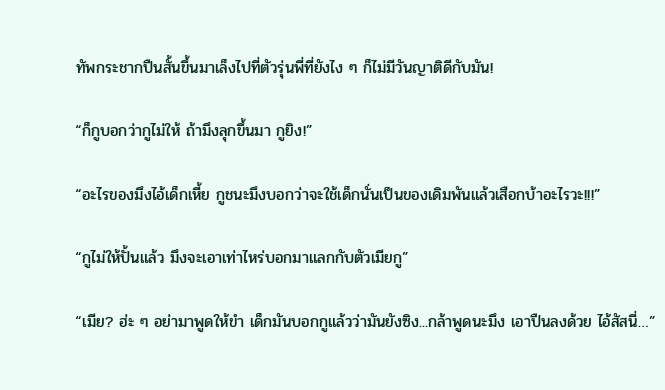ทัพกระชากปืนสั้นขึ้นมาเล็งไปที่ตัวรุ่นพี่ที่ยังไง ๆ ก็ไม่มีวันญาติดีกับมัน!

“ก็กูบอกว่ากูไม่ให้ ถ้ามึงลุกขึ้นมา กูยิง!”

“อะไรของมึงไอ้เด็กเหี้ย กูชนะมึงบอกว่าจะใช้เด็กนั่นเป็นของเดิมพันแล้วเสือกบ้าอะไรวะ!!!”

“กูไม่ให้ปั้นแล้ว มึงจะเอาเท่าไหร่บอกมาแลกกับตัวเมียกู”

“เมีย? ฮ่ะ ๆ อย่ามาพูดให้ขำ เด็กมันบอกกูแล้วว่ามันยังซิง...กล้าพูดนะมึง เอาปืนลงด้วย ไอ้สัสนี่…”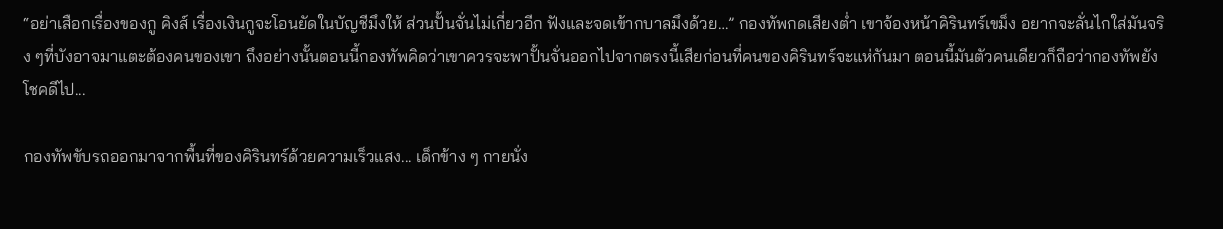“อย่าเสือกเรื่องของกู คิงส์ เรื่องเงินกูจะโอนยัดในบัญชีมึงให้ ส่วนปั้นจั่นไม่เกี่ยวอีก ฟังและจดเข้ากบาลมึงด้วย…” กองทัพกดเสียงต่ำ เขาจ้องหน้าคิรินทร์เขม็ง อยากจะลั่นไกใส่มันจริง ๆที่บังอาจมาแตะต้องคนของเขา ถึงอย่างนั้นตอนนี้กองทัพคิดว่าเขาควรจะพาปั้นจั่นออกไปจากตรงนี้เสียก่อนที่คนของคิรินทร์จะแห่กันมา ตอนนี้มันตัวคนเดียวก็ถือว่ากองทัพยังโชคดีไป...

กองทัพขับรถออกมาจากพื้นที่ของคิรินทร์ด้วยความเร็วแสง... เด็กข้าง ๆ กายนั่ง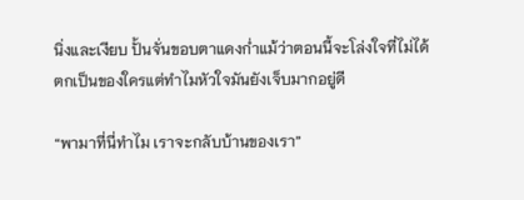นิ่งและเงียบ ปั้นจั่นขอบตาแดงก่ำแม้ว่าตอนนี้จะโล่งใจที่ไม่ได้ตกเป็นของใครแต่ทำไมหัวใจมันยังเจ็บมากอยู่ดี

“พามาที่นี่ทำไม เราจะกลับบ้านของเรา”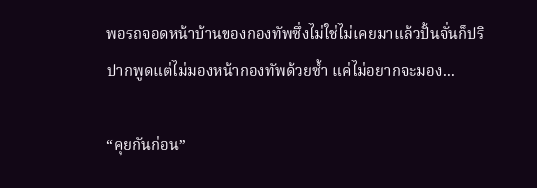พอรถจอดหน้าบ้านของกองทัพซึ่งไม่ใช่ไม่เคยมาแล้วปั้นจั่นก็ปริปากพูดแต่ไม่มองหน้ากองทัพด้วยซ้ำ แค่ไม่อยากจะมอง...

“คุยกันก่อน”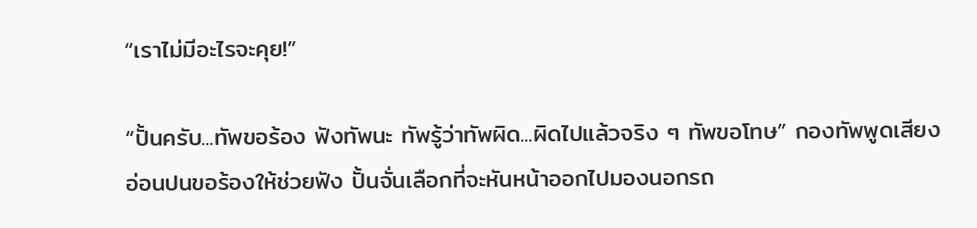“เราไม่มีอะไรจะคุย!”

“ปั้นครับ...ทัพขอร้อง ฟังทัพนะ ทัพรู้ว่าทัพผิด...ผิดไปแล้วจริง ๆ ทัพขอโทษ” กองทัพพูดเสียงอ่อนปนขอร้องให้ช่วยฟัง ปั้นจั่นเลือกที่จะหันหน้าออกไปมองนอกรถ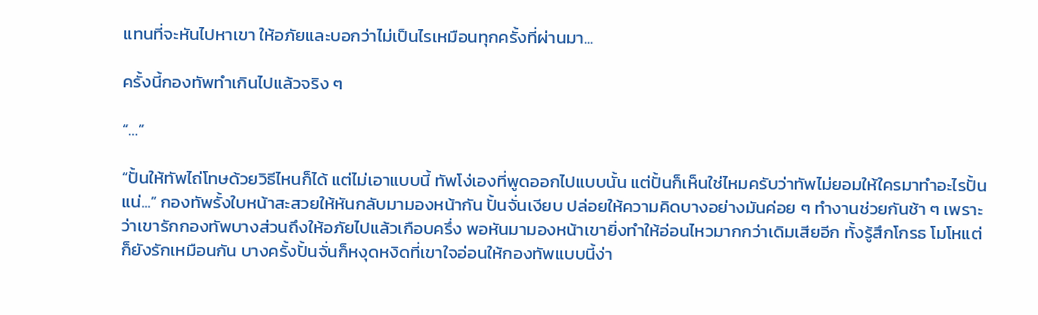แทนที่จะหันไปหาเขา ให้อภัยและบอกว่าไม่เป็นไรเหมือนทุกครั้งที่ผ่านมา...

ครั้งนี้กองทัพทำเกินไปแล้วจริง ๆ

“…”

“ปั้นให้ทัพไถ่โทษด้วยวิธีไหนก็ได้ แต่ไม่เอาแบบนี้ ทัพโง่เองที่พูดออกไปแบบนั้น แต่ปั้นก็เห็นใช่ไหมครับว่าทัพไม่ยอมให้ใครมาทำอะไรปั้นแน่...” กองทัพรั้งใบหน้าสะสวยให้หันกลับมามองหน้ากัน ปั้นจั่นเงียบ ปล่อยให้ความคิดบางอย่างมันค่อย ๆ ทำงานช่วยกันช้า ๆ เพราะว่าเขารักกองทัพบางส่วนถึงให้อภัยไปแล้วเกือบครึ่ง พอหันมามองหน้าเขายิ่งทำให้อ่อนไหวมากกว่าเดิมเสียอีก ทั้งรู้สึกโกรธ โมโหแต่ก็ยังรักเหมือนกัน บางครั้งปั้นจั่นก็หงุดหงิดที่เขาใจอ่อนให้กองทัพแบบนี้ง่า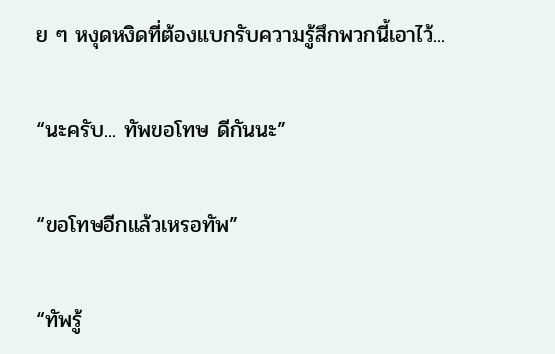ย ๆ หงุดหงิดที่ต้องแบกรับความรู้สึกพวกนี้เอาไว้...

“นะครับ... ทัพขอโทษ ดีกันนะ”

“ขอโทษอีกแล้วเหรอทัพ”

“ทัพรู้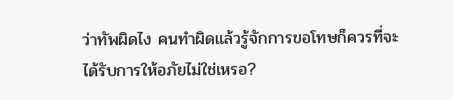ว่าทัพผิดไง คนทำผิดแล้วรู้จักการขอโทษก็ควรที่จะได้รับการให้อภัยไม่ใช่เหรอ?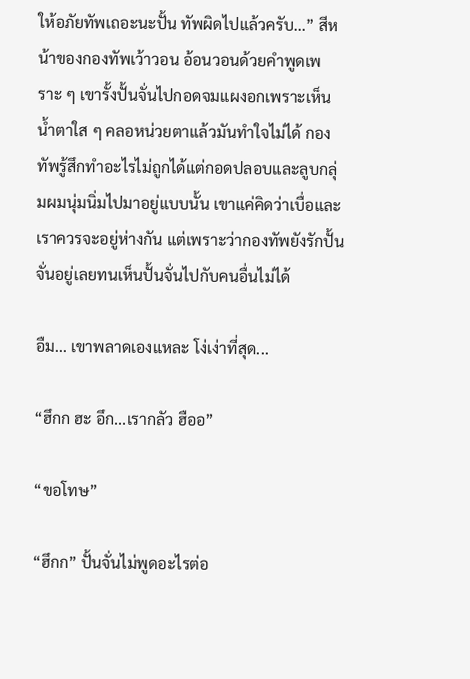ให้อภัยทัพเถอะนะปั้น ทัพผิดไปแล้วครับ...” สีหน้าของกองทัพเว้าวอน อ้อนวอนด้วยคำพูดเพราะ ๆ เขารั้งปั้นจั่นไปกอดจมแผงอกเพราะเห็นน้ำตาใส ๆ คลอหน่วยตาแล้วมันทำใจไม่ได้ กองทัพรู้สึกทำอะไรไม่ถูกได้แต่กอดปลอบและลูบกลุ่มผมนุ่มนิ่มไปมาอยู่แบบนั้น เขาแค่คิดว่าเบื่อและเราควรจะอยู่ห่างกัน แต่เพราะว่ากองทัพยังรักปั้นจั่นอยู่เลยทนเห็นปั้นจั่นไปกับคนอื่นไม่ได้

อืม... เขาพลาดเองแหละ โง่เง่าที่สุด...

“ฮึกก ฮะ อึก...เรากลัว ฮืออ”

“ขอโทษ”

“ฮึกก” ปั้นจั่นไม่พูดอะไรต่อ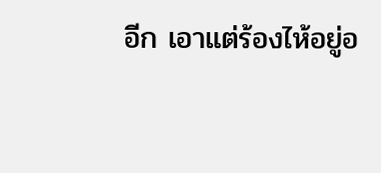อีก เอาแต่ร้องไห้อยู่อ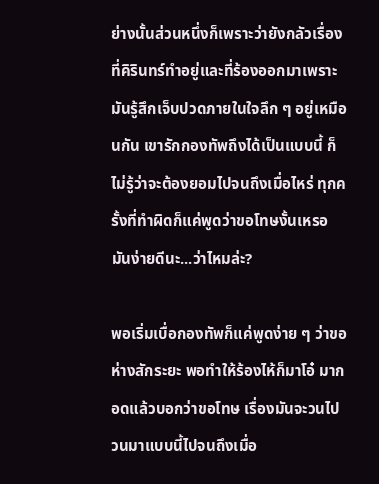ย่างนั้นส่วนหนึ่งก็เพราะว่ายังกลัวเรื่องที่คิรินทร์ทำอยู่และที่ร้องออกมาเพราะมันรู้สึกเจ็บปวดภายในใจลึก ๆ อยู่เหมือนกัน เขารักกองทัพถึงได้เป็นแบบนี้ ก็ไม่รู้ว่าจะต้องยอมไปจนถึงเมื่อไหร่ ทุกครั้งที่ทำผิดก็แค่พูดว่าขอโทษงั้นเหรอ มันง่ายดีนะ...ว่าไหมล่ะ?

พอเริ่มเบื่อกองทัพก็แค่พูดง่าย ๆ ว่าขอห่างสักระยะ พอทำให้ร้องไห้ก็มาโอ๋ มากอดแล้วบอกว่าขอโทษ เรื่องมันจะวนไปวนมาแบบนี้ไปจนถึงเมื่อ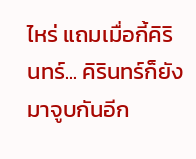ไหร่ แถมเมื่อกี้คิรินทร์... คิรินทร์ก็ยังมาจูบกันอีก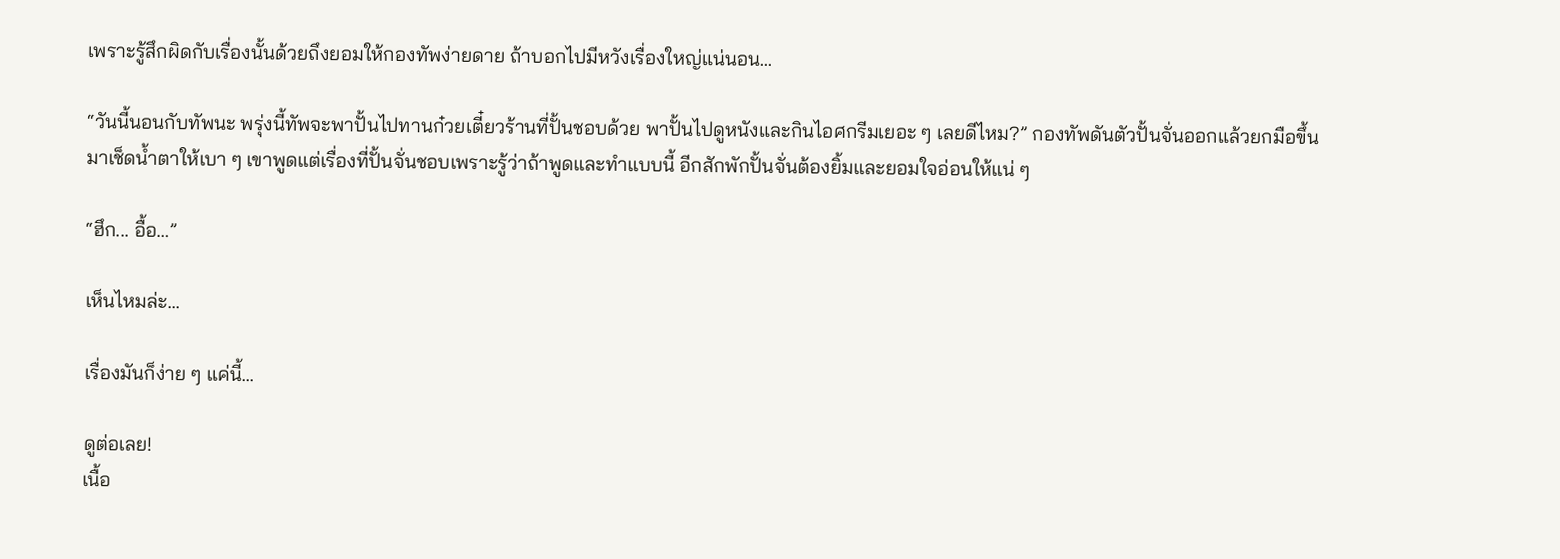เพราะรู้สึกผิดกับเรื่องนั้นด้วยถึงยอมให้กองทัพง่ายดาย ถ้าบอกไปมีหวังเรื่องใหญ่แน่นอน...

“วันนี้นอนกับทัพนะ พรุ่งนี้ทัพจะพาปั้นไปทานก๋วยเตี๋ยวร้านที่ปั้นชอบด้วย พาปั้นไปดูหนังและกินไอศกรีมเยอะ ๆ เลยดีไหม?” กองทัพดันตัวปั้นจั่นออกแล้วยกมือขึ้นมาเช็ดน้ำตาให้เบา ๆ เขาพูดแต่เรื่องที่ปั้นจั่นชอบเพราะรู้ว่าถ้าพูดและทำแบบนี้ อีกสักพักปั้นจั่นต้องยิ้มและยอมใจอ่อนให้แน่ ๆ

“ฮึก... อื้อ…”

เห็นไหมล่ะ...

เรื่องมันก็ง่าย ๆ แค่นี้...

ดูต่อเลย!
เนื้อ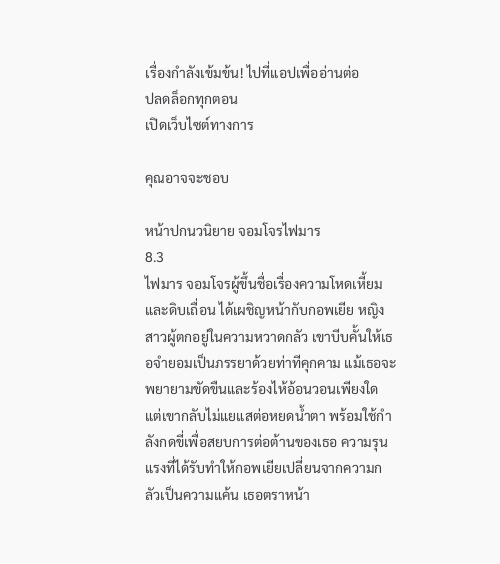เรื่องกำลังเข้มข้น! ไปที่แอปเพื่ออ่านต่อ
ปลดล็อกทุกตอน
เปิดเว็บไซต์ทางการ

คุณอาจจะชอบ

หน้าปกนวนิยาย จอมโจรไฟมาร
8.3
ไฟมาร จอมโจรผู้ขึ้นชื่อเรื่องความโหดเหี้ยมและดิบเถื่อน ได้เผชิญหน้ากับกอพเยีย หญิงสาวผู้ตกอยู่ในความหวาดกลัว เขาบีบคั้นให้เธอจำยอมเป็นภรรยาด้วยท่าทีคุกคาม แม้เธอจะพยายามขัดขืนและร้องไห้อ้อนวอนเพียงใด แต่เขากลับไม่แยแสต่อหยดน้ำตา พร้อมใช้กำลังกดขี่เพื่อสยบการต่อต้านของเธอ ความรุนแรงที่ได้รับทำให้กอพเยียเปลี่ยนจากความกลัวเป็นความแค้น เธอตราหน้า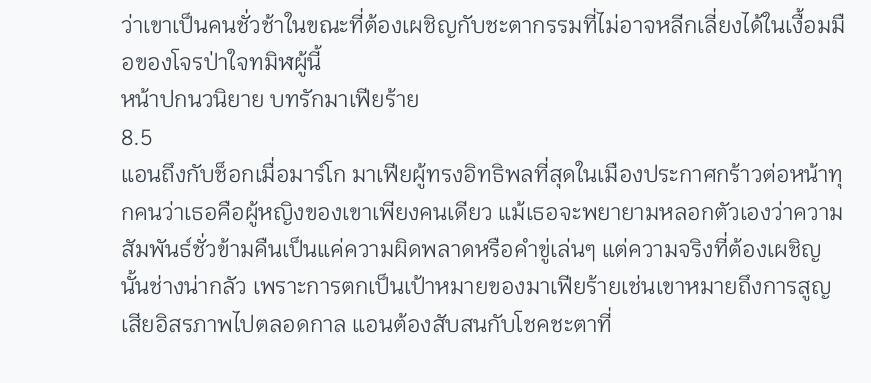ว่าเขาเป็นคนชั่วช้าในขณะที่ต้องเผชิญกับชะตากรรมที่ไม่อาจหลีกเลี่ยงได้ในเงื้อมมือของโจรป่าใจทมิฬผู้นี้
หน้าปกนวนิยาย บทรักมาเฟียร้าย
8.5
แอนถึงกับช็อกเมื่อมาร์โก มาเฟียผู้ทรงอิทธิพลที่สุดในเมืองประกาศกร้าวต่อหน้าทุกคนว่าเธอคือผู้หญิงของเขาเพียงคนเดียว แม้เธอจะพยายามหลอกตัวเองว่าความสัมพันธ์ชั่วข้ามคืนเป็นแค่ความผิดพลาดหรือคำขู่เล่นๆ แต่ความจริงที่ต้องเผชิญนั้นช่างน่ากลัว เพราะการตกเป็นเป้าหมายของมาเฟียร้ายเช่นเขาหมายถึงการสูญเสียอิสรภาพไปตลอดกาล แอนต้องสับสนกับโชคชะตาที่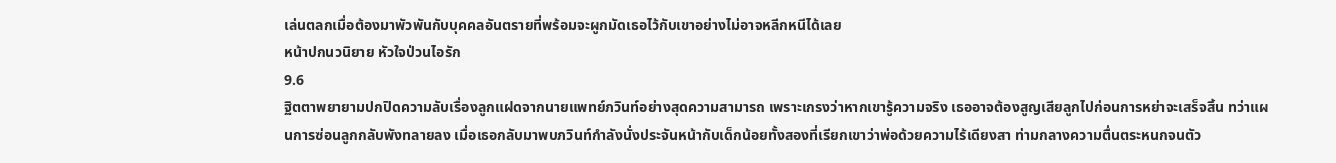เล่นตลกเมื่อต้องมาพัวพันกับบุคคลอันตรายที่พร้อมจะผูกมัดเธอไว้กับเขาอย่างไม่อาจหลีกหนีได้เลย
หน้าปกนวนิยาย หัวใจป่วนไอรัก
9.6
ฐิตตาพยายามปกปิดความลับเรื่องลูกแฝดจากนายแพทย์ภวินท์อย่างสุดความสามารถ เพราะเกรงว่าหากเขารู้ความจริง เธออาจต้องสูญเสียลูกไปก่อนการหย่าจะเสร็จสิ้น ทว่าแผนการซ่อนลูกกลับพังทลายลง เมื่อเธอกลับมาพบภวินท์กำลังนั่งประจันหน้ากับเด็กน้อยทั้งสองที่เรียกเขาว่าพ่อด้วยความไร้เดียงสา ท่ามกลางความตื่นตระหนกจนตัว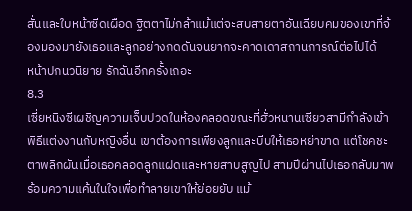สั่นและใบหน้าซีดเผือด ฐิตตาไม่กล้าแม้แต่จะสบสายตาอันเฉียบคมของเขาที่จ้องมองมายังเธอและลูกอย่างกดดันจนยากจะคาดเดาสถานการณ์ต่อไปได้
หน้าปกนวนิยาย รักฉันอีกครั้งเถอะ
8.3
เซี่ยหนิงซีเผชิญความเจ็บปวดในห้องคลอดขณะที่ฮั่วหนานเซียวสามีกำลังเข้าพิธีแต่งงานกับหญิงอื่น เขาต้องการเพียงลูกและบีบให้เธอหย่าขาด แต่โชคชะตาพลิกผันเมื่อเธอคลอดลูกแฝดและหายสาบสูญไป สามปีผ่านไปเธอกลับมาพร้อมความแค้นในใจเพื่อทำลายเขาให้ย่อยยับ แม้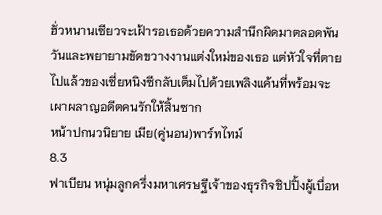ฮั่วหนานเซียวจะเฝ้ารอเธอด้วยความสำนึกผิดมาตลอดพันวันและพยายามขัดขวางงานแต่งใหม่ของเธอ แต่หัวใจที่ตายไปแล้วของเซี่ยหนิงซีกลับเต็มไปด้วยเพลิงแค้นที่พร้อมจะเผาผลาญอดีตคนรักให้สิ้นซาก
หน้าปกนวนิยาย เมีย(คู่นอน)พาร์ทไทม์
8.3
ฟาเบียน หนุ่มลูกครึ่งมหาเศรษฐีเจ้าของธุรกิจชิปปิ้งผู้เบื่อห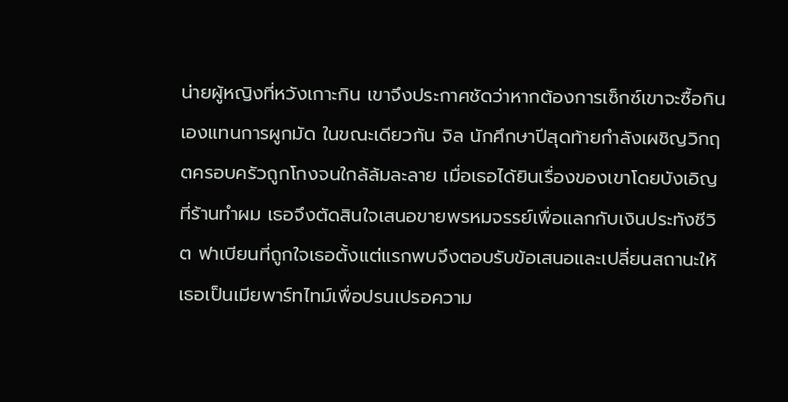น่ายผู้หญิงที่หวังเกาะกิน เขาจึงประกาศชัดว่าหากต้องการเซ็กซ์เขาจะซื้อกินเองแทนการผูกมัด ในขณะเดียวกัน จิล นักศึกษาปีสุดท้ายกำลังเผชิญวิกฤตครอบครัวถูกโกงจนใกล้ล้มละลาย เมื่อเธอได้ยินเรื่องของเขาโดยบังเอิญที่ร้านทำผม เธอจึงตัดสินใจเสนอขายพรหมจรรย์เพื่อแลกกับเงินประทังชีวิต ฟาเบียนที่ถูกใจเธอตั้งแต่แรกพบจึงตอบรับข้อเสนอและเปลี่ยนสถานะให้เธอเป็นเมียพาร์ทไทม์เพื่อปรนเปรอความ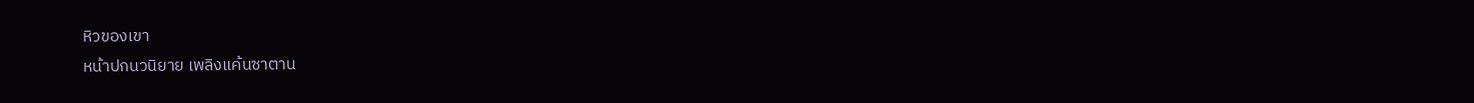หิวของเขา
หน้าปกนวนิยาย เพลิงแค้นซาตาน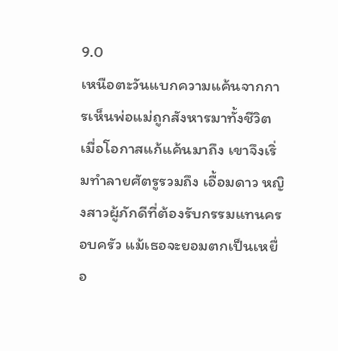9.0
เหนือตะวันแบกความแค้นจากการเห็นพ่อแม่ถูกสังหารมาทั้งชีวิต เมื่อโอกาสแก้แค้นมาถึง เขาจึงเริ่มทำลายศัตรูรวมถึง เอื้อมดาว หญิงสาวผู้ภักดีที่ต้องรับกรรมแทนครอบครัว แม้เธอจะยอมตกเป็นเหยื่อ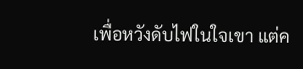เพื่อหวังดับไฟในใจเขา แต่ค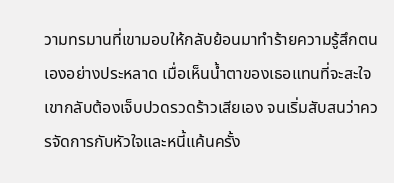วามทรมานที่เขามอบให้กลับย้อนมาทำร้ายความรู้สึกตนเองอย่างประหลาด เมื่อเห็นน้ำตาของเธอแทนที่จะสะใจ เขากลับต้องเจ็บปวดรวดร้าวเสียเอง จนเริ่มสับสนว่าควรจัดการกับหัวใจและหนี้แค้นครั้ง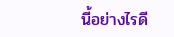นี้อย่างไรดี